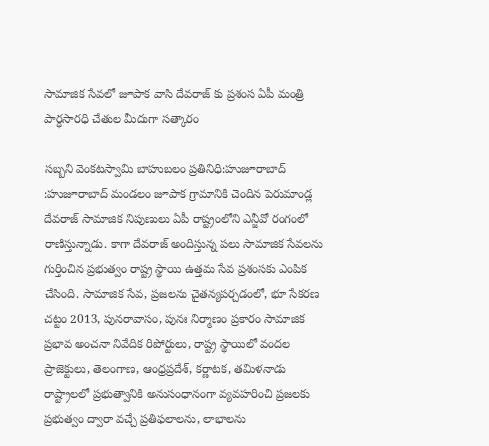సామాజిక సేవలో జూపాక వాసి దేవరాజ్ కు ప్రశంస ఏపీ మంత్రి పార్ధసారధి చేతుల మీదుగా సత్కారం

సబ్బని వెంకటస్వామి బాహుబలం ప్రతినిధి:హుజూరాబాద్ :హుజూరాబాద్ మండలం జూపాక గ్రామానికి చెందిన పెరుమాండ్ల దేవరాజ్ సామాజిక నిపుణులు ఏపీ రాష్ట్రంలోని ఎన్జీవో రంగంలో రాణిస్తున్నాడు. కాగా దేవరాజ్ అందిస్తున్న పలు సామాజిక సేవలను గుర్తించిన ప్రభుత్వం రాష్ట్ర స్థాయి ఉత్తమ సేవ ప్రశంసకు ఎంపిక చేసింది. సామాజిక సేవ, ప్రజలను చైతన్యపర్చడంలో, భూ సేకరణ చట్టం 2013, పునరావాసం, పునః నిర్మాణం ప్రకారం సామాజిక ప్రభావ అంచనా నివేదిక రిపోర్టులు, రాష్ట్ర స్థాయిలో వందల ప్రాజెక్టులు, తెలంగాణ, ఆంధ్రప్రదేశ్, కర్ణాటక, తమిళనాడు రాష్ట్రాలలో ప్రభుత్వానికి అనుసంధానంగా వ్యవహరించి ప్రజలకు ప్రభుత్వం ద్వారా వచ్చే ప్రతిఫలాలను, లాభాలను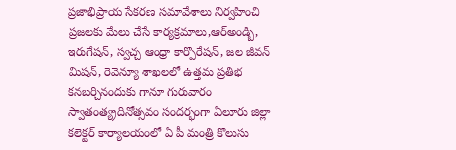ప్రజాభిప్రాయ సేకరణ సమావేశాలు నిర్వహించి ప్రజలకు మేలు చేసే కార్యక్రమాలు,ఆర్అండ్బి, ఇరుగేషన్, స్వచ్చ ఆంధ్రా కార్పొరేషన్, జల జీవన్ మిషన్, రెవెన్యూ శాఖలలో ఉత్తమ ప్రతిభ కనబర్చినందుకు గానూ గురువారం స్వాతంత్య్రదినోత్సవం సందర్భంగా ఏలూరు జిల్లా కలెక్టర్ కార్యాలయంలో ఏ పీ మంత్రి కొలుసు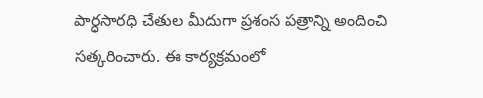పార్ధసారధి చేతుల మీదుగా ప్రశంస పత్రాన్ని అందించి సత్కరించారు. ఈ కార్యక్రమంలో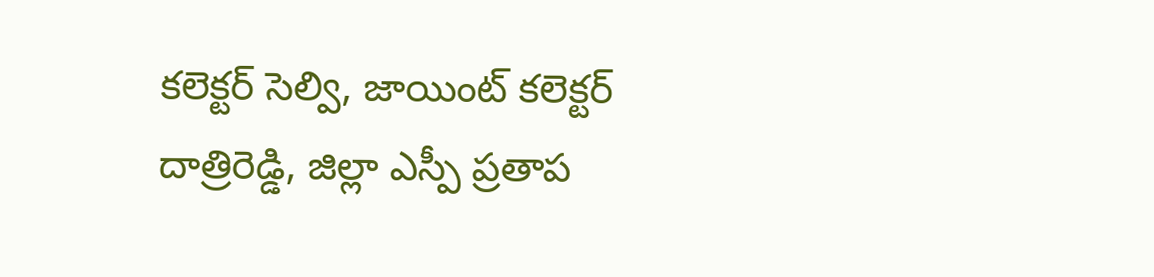కలెక్టర్ సెల్వి, జాయింట్ కలెక్టర్ దాత్రిరెడ్డి, జిల్లా ఎస్పీ ప్రతాప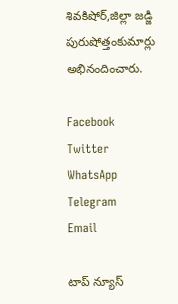శివకిషోర్,జిల్లా జడ్జి పురుషోత్తంకుమార్లు అభినందించారు.

Facebook
Twitter
WhatsApp
Telegram
Email

టాప్ న్యూస్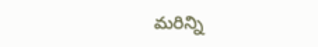మరిన్ని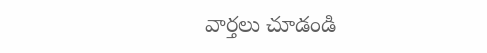వార్తలు చూడండి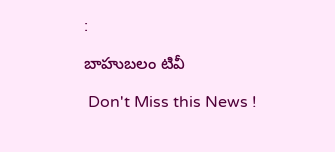:

బాహుబలం టివీ

 Don't Miss this News !